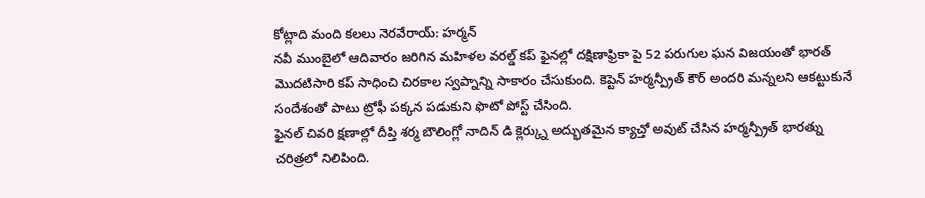కోట్లాది మంది కలలు నెరవేరాయ్: హర్మన్
నవీ ముంబైలో ఆదివారం జరిగిన మహిళల వరల్డ్ కప్ ఫైనల్లో దక్షిణాఫ్రికా పై 52 పరుగుల ఘన విజయంతో భారత్ మొదటిసారి కప్ సాధించి చిరకాల స్వప్నాన్ని సాకారం చేసుకుంది. కెప్టెన్ హర్మన్ప్రీత్ కౌర్ అందరి మన్నలని ఆకట్టుకునే సందేశంతో పాటు ట్రోఫీ పక్కన పడుకుని ఫొటో పోస్ట్ చేసింది.
ఫైనల్ చివరి క్షణాల్లో దీప్తి శర్మ బౌలింగ్లో నాదిన్ డి క్లెర్క్ను అద్భుతమైన క్యాచ్తో అవుట్ చేసిన హర్మన్ప్రీత్ భారత్ను చరిత్రలో నిలిపింది.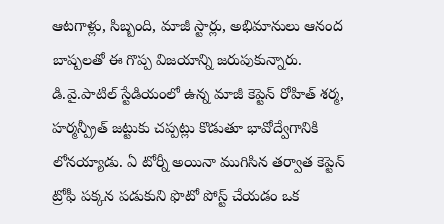ఆటగాళ్లు, సిబ్బంది, మాజీ స్టార్లు, అభిమానులు ఆనంద బాష్పలతో ఈ గొప్ప విజయాన్ని జరుపుకున్నారు.
డి.వై.పాటిల్ స్టేడియంలో ఉన్న మాజీ కెప్టెన్ రోహిత్ శర్మ, హర్మన్ప్రీత్ జట్టుకు చప్పట్లు కొడుతూ భావోద్వేగానికి లోనయ్యాడు. ఏ టోర్నీ అయినా ముగిసిన తర్వాత కెప్టెన్ ట్రోఫీ పక్కన పడుకుని ఫొటో పోస్ట్ చేయడం ఒక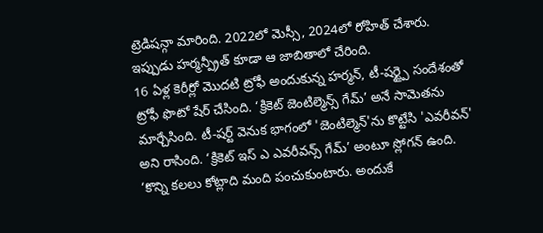ట్రెడిషన్గా మారింది. 2022లో మెస్సీ, 2024లో రోహిత్ చేశారు. ఇప్పుడు హర్మన్ప్రీత్ కూడా ఆ జాబితాలో చేరింది.
16 ఏళ్ల కెరీర్లో మొదటి ట్రోఫీ అందుకున్న హర్మన్, టీ-షర్ట్పై సందేశంతో ట్రోఫీ ఫొటో షేర్ చేసింది. ‘క్రికెట్ జెంటిల్మెన్స్ గేమ్’ అనే సామెతను మార్చేసింది. టీ-షర్ట్ వెనుక భాగంలో 'జెంటిల్మెన్'ను కొట్టేసి 'ఎవరీవన్' అని రాసింది. ‘క్రికెట్ ఇస్ ఎ ఎవరీవన్స్ గేమ్’ అంటూ స్లోగన్ ఉంది. ‘కొన్ని కలలు కోట్లాది మంది పంచుకుంటారు. అందుకే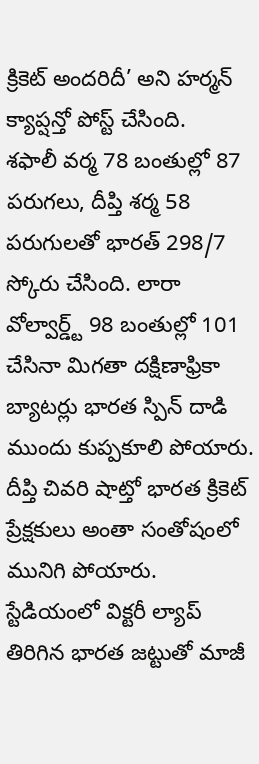క్రికెట్ అందరిదీ’ అని హర్మన్ క్యాప్షన్తో పోస్ట్ చేసింది.
శఫాలీ వర్మ 78 బంతుల్లో 87 పరుగలు, దీప్తి శర్మ 58 పరుగులతో భారత్ 298/7 స్కోరు చేసింది. లారా వోల్వార్డ్ట్ 98 బంతుల్లో 101 చేసినా మిగతా దక్షిణాఫ్రికా బ్యాటర్లు భారత స్పిన్ దాడి ముందు కుప్పకూలి పోయారు. దీప్తి చివరి షాట్తో భారత క్రికెట్ ప్రేక్షకులు అంతా సంతోషంలో మునిగి పోయారు. స్టేడియంలో విక్టరీ ల్యాప్ తిరిగిన భారత జట్టుతో మాజీ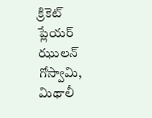క్రికెట్ ప్లేయర్ ఝులన్ గోస్వామి, మిథాలీ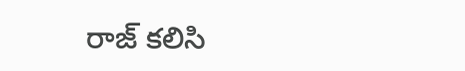రాజ్ కలిసి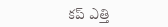కప్ ఎత్తి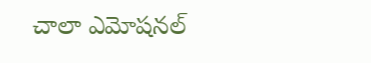చాలా ఎమోషనల్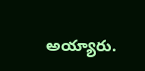అయ్యారు.